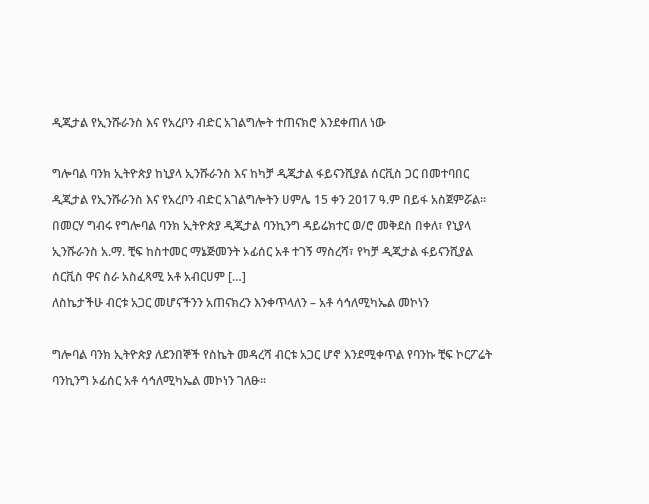ዲጂታል የኢንሹራንስ እና የአረቦን ብድር አገልግሎት ተጠናክሮ እንደቀጠለ ነው

ግሎባል ባንክ ኢትዮጵያ ከኒያላ ኢንሹራንስ እና ከካቻ ዲጂታል ፋይናንሺያል ሰርቪስ ጋር በመተባበር ዲጂታል የኢንሹራንስ እና የአረቦን ብድር አገልግሎትን ሀምሌ 15 ቀን 2017 ዓ.ም በይፋ አስጀምሯል፡፡ በመርሃ ግብሩ የግሎባል ባንክ ኢትዮጵያ ዲጂታል ባንኪንግ ዳይሬክተር ወ/ሮ መቅደስ በቀለ፣ የኒያላ ኢንሹራንስ አ.ማ. ቺፍ ከስተመር ማኔጅመንት ኦፊሰር አቶ ተገኝ ማስረሻ፣ የካቻ ዲጂታል ፋይናንሺያል ሰርቪስ ዋና ስራ አስፈጻሚ አቶ አብርሀም […]
ለስኬታችሁ ብርቱ አጋር መሆናችንን አጠናክረን እንቀጥላለን – አቶ ሳኅለሚካኤል መኮነን

ግሎባል ባንክ ኢትዮጵያ ለደንበኞች የስኬት መዳረሻ ብርቱ አጋር ሆኖ እንደሚቀጥል የባንኩ ቺፍ ኮርፖሬት ባንኪንግ ኦፊሰር አቶ ሳኅለሚካኤል መኮነን ገለፁ።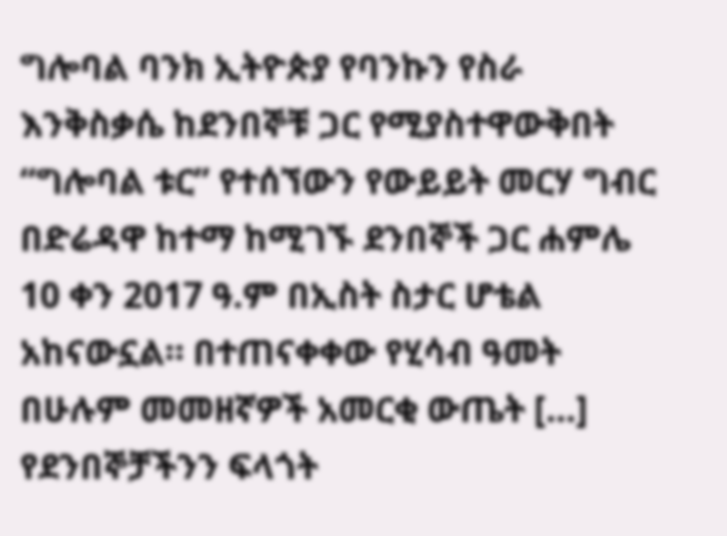ግሎባል ባንክ ኢትዮጵያ የባንኩን የስራ እንቅስቃሴ ከደንበኞቹ ጋር የሚያስተዋውቅበት “ግሎባል ቱር” የተሰኘውን የውይይት መርሃ ግብር በድሬዳዋ ከተማ ከሚገኙ ደንበኞች ጋር ሐምሌ 10 ቀን 2017 ዓ.ም በኢስት ስታር ሆቴል አከናውኗል። በተጠናቀቀው የሂሳብ ዓመት በሁሉም መመዘኛዎች አመርቂ ውጤት […]
የደንበኞቻችንን ፍላጎት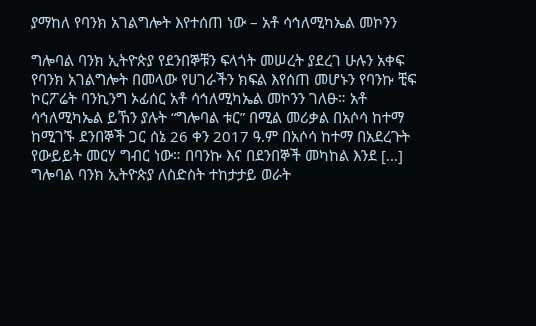ያማከለ የባንክ አገልግሎት እየተሰጠ ነው – አቶ ሳኅለሚካኤል መኮንን

ግሎባል ባንክ ኢትዮጵያ የደንበኞቹን ፍላጎት መሠረት ያደረገ ሁሉን አቀፍ የባንክ አገልግሎት በመላው የሀገራችን ክፍል እየሰጠ መሆኑን የባንኩ ቺፍ ኮርፖሬት ባንኪንግ ኦፊሰር አቶ ሳኅለሚካኤል መኮንን ገለፁ። አቶ ሳኅለሚካኤል ይኸን ያሉት “ግሎባል ቱር” በሚል መሪቃል በአሶሳ ከተማ ከሚገኙ ደንበኞች ጋር ሰኔ 26 ቀን 2017 ዓ.ም በአሶሳ ከተማ በአደረጉት የውይይት መርሃ ግብር ነው። በባንኩ እና በደንበኞች መካከል እንደ […]
ግሎባል ባንክ ኢትዮጵያ ለስድስት ተከታታይ ወራት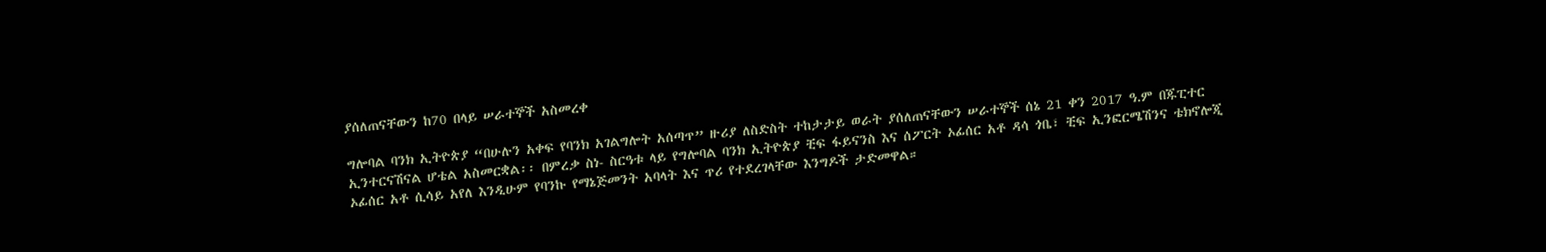ያሰለጠናቸውን ከ70 በላይ ሠራተኞች አስመረቀ

ግሎባል ባንክ ኢትዮጵያ “በሁሉን አቀፍ የባንክ አገልግሎት አሰጣጥ” ዙሪያ ለስድስት ተከታታይ ወራት ያሰለጠናቸውን ሠራተኞች ሰኔ 21 ቀን 2017 ዓ.ም በጁፒተር ኢንተርናሽናል ሆቴል አስመርቋል፡፡ በምረቃ ስነ- ስርዓቱ ላይ የግሎባል ባንክ ኢትዮጵያ ቺፍ ፋይናንስ እና ሰፖርት ኦፊሰር አቶ ዳሳ ጎቤ፣ ቺፍ ኢንፎርሜሽንና ቴክኖሎጂ ኦፊሰር አቶ ሲሳይ አየለ እንዲሁም የባንኩ የማኔጅመንት አባላት እና ጥሪ የተደረገላቸው እንግዶች ታድመዋል።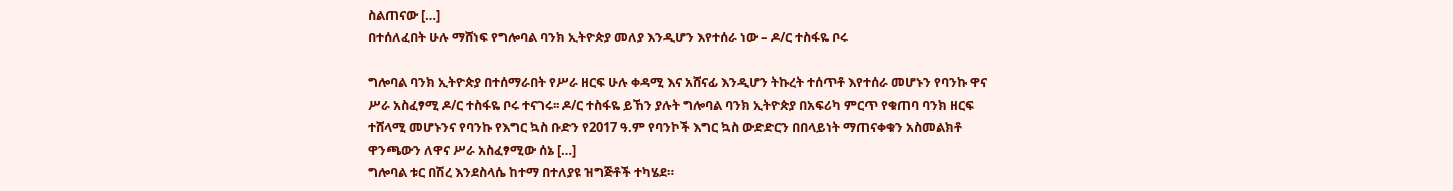ስልጠናው […]
በተሰለፈበት ሁሉ ማሸነፍ የግሎባል ባንክ ኢትዮጵያ መለያ እንዲሆን እየተሰራ ነው – ዶ/ር ተስፋዬ ቦሩ

ግሎባል ባንክ ኢትዮጵያ በተሰማራበት የሥራ ዘርፍ ሁሉ ቀዳሚ እና አሸናፊ እንዲሆን ትኩረት ተሰጥቶ እየተሰራ መሆኑን የባንኩ ዋና ሥራ አስፈፃሚ ዶ/ር ተስፋዬ ቦሩ ተናገሩ፡፡ ዶ/ር ተስፋዬ ይኸን ያሉት ግሎባል ባንክ ኢትዮጵያ በአፍሪካ ምርጥ የቁጠባ ባንክ ዘርፍ ተሸላሚ መሆኑንና የባንኩ የእግር ኳስ ቡድን የ2017 ዓ.ም የባንኮች እግር ኳስ ውድድርን በበላይነት ማጠናቀቁን አስመልክቶ ዋንጫውን ለዋና ሥራ አስፈፃሚው ሰኔ […]
ግሎባል ቱር በሽረ እንደስላሴ ከተማ በተለያዩ ዝግጅቶች ተካሄደ።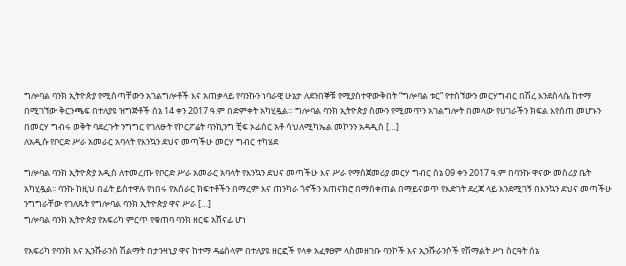ግሎባል ባንክ ኢትዮጵያ የሚሰጣቸውን አገልግሎቶች እና አጠቃላይ የባንኩን ነባራዊ ሁኔታ ለደንበኞቹ የሚያስተዋውቅበት “ግሎባል ቱር” የተሰኘውን መርሃግብር በሽረ እንደስላሴ ከተማ በሚገኘው ቅርንጫፍ በተለያዩ ዝግጅቶች ሰኔ 14 ቀን 2017 ዓ.ም በድምቀት አካሂዷል። ግሎባል ባንክ ኢትዮጵያ ስሙን የሚመጥን አገልግሎት በመላው የሀገራችን ክፍል እየሰጠ መሆኑን በመርሃ ግብሩ ወቅት ባደረጉት ንግግር የገለፁት የኮርፖሬት ባንኪንግ ቺፍ ኦፊሰር አቶ ሳህለሚካኤል መኮንን አዳዲስ […]
ለአዲሱ የቦርድ ሥራ አመራር አባላት የእንኳን ደህና መጣችሁ መርሃ ግብር ተካሄደ

ግሎባል ባንክ ኢትዮጵያ አዲስ ለተመረጡ የቦርድ ሥራ አመራር አባላት የእንኳን ደህና መጣችሁ እና ሥራ የማስጀመሪያ መርሃ ግብር ሰኔ 09 ቀን 2017 ዓ.ም በባንኩ ዋናው መስሪያ ቤት አካሂዷል፡፡ ባንኩ ከዚህ በፊት ይስተዋሉ የነበሩ የአሰራር ክፍተቶችን በማረም እና ጠንካራ ጎኖችን አጠናክሮ በማስቀጠል በማይናወጥ የእድገት ደረጃ ላይ እንደሚገኝ በእንኳን ደህና መጣችሁ ንግግራቸው የገለጹት የግሎባል ባንክ ኢትዮጵያ ዋና ሥራ […]
ግሎባል ባንክ ኢትዮጵያ የአፍሪካ ምርጥ የቁጠባ ባንክ ዘርፍ አሸናፊ ሆነ

የአፍሪካ የባንክ እና ኢንሹራንስ ሽልማት በታንዛኒያ ዋና ከተማ ዳሬሰላም በተለያዩ ዘርፎች የላቀ አፈፃፀም ላስመዘገቡ ባንኮች እና ኢንሹራንሶች የሽማልት ሥነ ስርዓት ሰኔ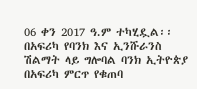06 ቀን 2017 ዓ.ም ተካሂዷል፡፡ በአፍሪካ የባንክ እና ኢንሹራንስ ሽልማት ላይ ግሎባል ባንክ ኢትዮጵያ በአፍሪካ ምርጥ የቁጠባ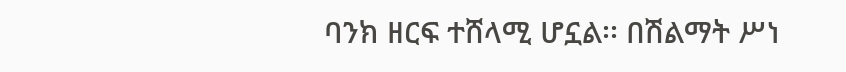ባንክ ዘርፍ ተሸላሚ ሆኗል፡፡ በሽልማት ሥነ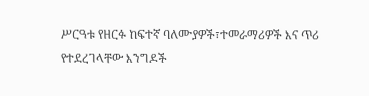ሥርዓቱ የዘርፉ ከፍተኛ ባለሙያዎች፣ተመራማሪዎች እና ጥሪ የተደረገላቸው እንግዶች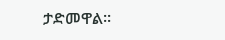ታድመዋል፡፡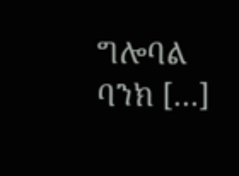ግሎባል ባንክ […]